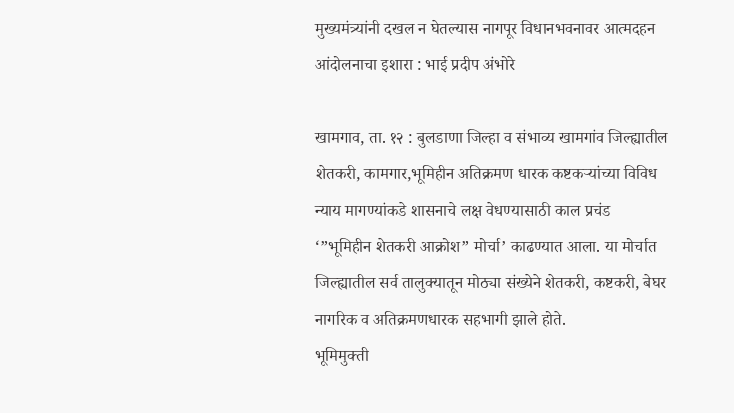मुख्यमंत्र्यांनी दखल न घेतल्यास नागपूर विधानभवनावर आत्मदहन आंदोलनाचा इशारा : भाई प्रदीप अंभोरे

खामगाव, ता. १२ : बुलडाणा जिल्हा व संभाव्य खामगांव जिल्ह्यातील शेतकरी, कामगार,भूमिहीन अतिक्रमण धारक कष्टकऱ्यांच्या विविध न्याय मागण्यांकडे शासनाचे लक्ष वेधण्यासाठी काल प्रचंड ‘”भूमिहीन शेतकरी आक्रोश” मोर्चा’ काढण्यात आला. या मोर्चात जिल्ह्यातील सर्व तालुक्यातून मोठ्या संख्येने शेतकरी, कष्टकरी, बेघर नागरिक व अतिक्रमणधारक सहभागी झाले होते.
भूमिमुक्ती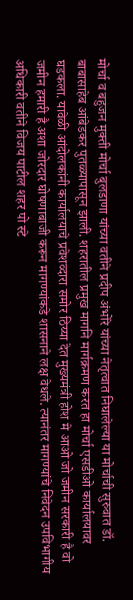मोर्चा व बहुजन मुक्ती मोर्चा बुलडाणा यांच्या वतीने प्रदीप अंभोरे यांच्या नेतृत्वात निघालेल्या या मोर्चाची सुरुवात डॉ. बाबासाहेब आंबेडकर पुतळ्यापासून झाली. शहरातील प्रमुख मागनि मार्गक्रमण करत हा मोर्चा एसडीओ कार्यालयावर
घडकला. यावेळी आंदोलकांनी कार्यालयाचे प्रवेशव्दारा समोर ठिय्या देत मुख्यमंत्री होश मे आओ जो जमीन सरकारी है वो जमीन हमारी है अशा जोरदार घोषणाबाजी करून मागण्यांकडे शासनाने लक्ष वेधले. त्यानंतर मागण्यांचे निवेदन उपविभागीय अधिकारी वतीने विजय पाटील शहर पो स्टे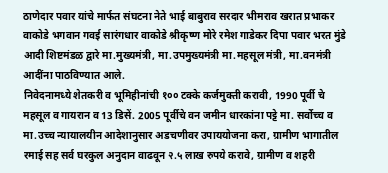ठाणेदार पवार यांचे मार्फत संघटना नेते भाई बाबुराव सरदार भीमराव खरात प्रभाकर वाकोडे भगवान गवई सारंगधार वाकोडे श्रीकृष्ण मोरे रमेश गाडेकर दिपा पवार भरत मुंडे आदी शिष्टमंडळ द्वारे मा.मुख्यमंत्री, मा.उपमुख्यमंत्री मा.महसूल मंत्री, मा.वनमंत्री आदींना पाठविण्यात आले.
निवेदनामध्ये शेतकरी व भूमिहीनांची १०० टक्के कर्जमुक्ती करावी, 1990 पूर्वी चे महसूल व गायरान व 13 डिसें. 2005 पूर्वीचे वन जमीन धारकांना पट्टे मा. सर्वोच्च व मा.उच्च न्यायालयीन आदेशानुसार अडचणीवर उपाययोजना करा, ग्रामीण भागातील रमाई सह सर्व घरकुल अनुदान वाढवून २.५ लाख रुपये करावे, ग्रामीण व शहरी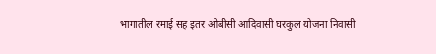भागातील रमाई सह इतर ओबीसी आदिवासी घरकुल योजना निवासी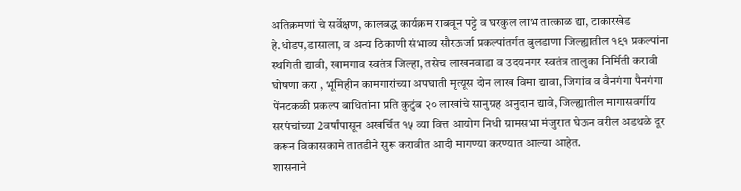अतिक्रमणां चे सर्वेक्षण, कालबद्ध कार्यक्रम राबवून पट्टे व घरकुल लाभ तात्काळ द्या, टाकारखेड हे.धोडप,डासाला, व अन्य ठिकाणी संभाव्य सौरऊर्जा प्रकल्पांतर्गत बुलडाणा जिल्ह्यातील १९१ प्रकल्पांना स्थगिती द्यावी, खामगाव स्वतंत्र जिल्हा, तसेच लाखनवाडा व उदयनगर स्वतंत्र तालुका निर्मिती करावी घोषणा करा , भूमिहीन कामगारांच्या अपघाती मृत्यूस दोन लाख विमा द्यावा, जिगांव व वैनगंगा पैनगंगा पेंनटकळी प्रकल्प बाधितांना प्रति कुटुंब २० लाखांचे सानुग्रह अनुदान द्यावे, जिल्ह्यातील मागासवर्गीय सरपंचांच्या 2वर्षांपासून अखर्चित १५ व्या वित्त आयोग निधी ग्रामसभा मंजुरात घेऊन वरील अडथळे दूर करून विकासकामे तातडीने सुरू करावीत आदी मागण्या करण्यात आल्या आहेत.
शासनाने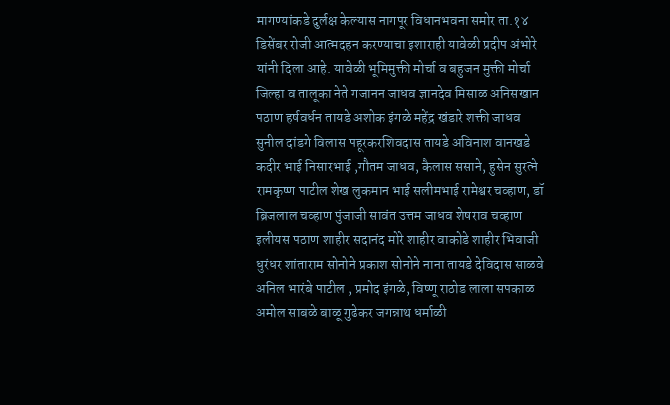मागण्यांकडे दुर्लक्ष केल्यास नागपूर विधानभवना समोर ता.१४ डिसेंबर रोजी आत्मदहन करण्याचा इशाराही यावेळी प्रदीप अंभोरे यांनी दिला आहे. यावेळी भूमिमुक्ती मोर्चा व बहुजन मुक्ती मोर्चा जिल्हा व तालूका नेते गजानन जाधव ज्ञानदेव मिसाळ अनिसखान पठाण हर्षवर्धन तायडे अशोक इंगळे महेंद्र खंडारे शक्ती जाधव सुनील दांडगे विलास पहूरकरशिवदास तायडे अविनाश वानखडे कदीर भाई निसारभाई ,गौतम जाधव, कैलास ससाने, हुसेन सुरत्ने रामकृष्ण पाटील शेख लुकमान भाई सलीमभाई रामेश्वर चव्हाण, डॉ ब्रिजलाल चव्हाण पुंजाजी सावंत उत्तम जाधव शेषराव चव्हाण इलीयस पठाण शाहीर सदानंद मोरे शाहीर वाकोडे शाहीर भिवाजी धुरंधर शांताराम सोनोने प्रकाश सोनोने नाना तायडे देविदास साळवे अनिल भारंबे पाटील , प्रमोद इंगळे, विष्णू राठोड लाला सपकाळ अमोल साबळे बाळू गुढेकर जगन्नाथ धर्माळी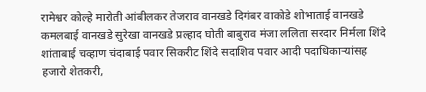रामेश्वर कोल्हे मारोती आंबीलकर तेजराव वानखडे दिगंबर वाकोडे शोभाताई वानखडे कमलबाई वानखडे सुरेखा वानखडे प्रल्हाद घोती बाबुराव मंजा ललिता सरदार निर्मला शिंदे शांताबाई चव्हाण चंदाबाई पवार सिकरीट शिंदे सदाशिव पवार आदी पदाधिकाऱ्यांसह हजारो शेतकरी,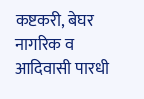कष्टकरी, बेघर नागरिक व आदिवासी पारधी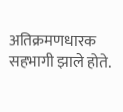अतिक्रमणधारक सहभागी झाले होते.